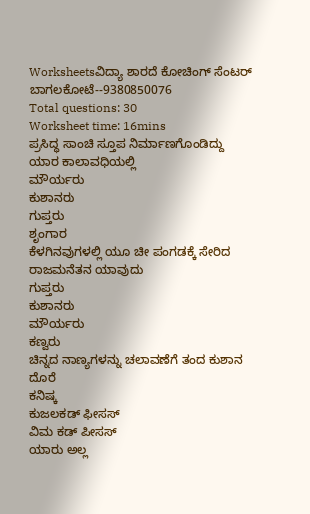Worksheetsವಿದ್ಯಾ ಶಾರದೆ ಕೋಚಿಂಗ್ ಸೆಂಟರ್ ಬಾಗಲಕೋಟೆ--9380850076
Total questions: 30
Worksheet time: 16mins
ಪ್ರಸಿದ್ಧ ಸಾಂಚಿ ಸ್ತೂಪ ನಿರ್ಮಾಣಗೊಂಡಿದ್ದು ಯಾರ ಕಾಲಾವಧಿಯಲ್ಲಿ
ಮೌರ್ಯರು
ಕುಶಾನರು
ಗುಪ್ತರು
ಶೃಂಗಾರ
ಕೆಳಗಿನವುಗಳಲ್ಲಿ ಯೂ ಚೀ ಪಂಗಡಕ್ಕೆ ಸೇರಿದ ರಾಜಮನೆತನ ಯಾವುದು
ಗುಪ್ತರು
ಕುಶಾನರು
ಮೌರ್ಯರು
ಕಣ್ವರು
ಚಿನ್ನದ ನಾಣ್ಯಗಳನ್ನು ಚಲಾವಣೆಗೆ ತಂದ ಕುಶಾನ ದೊರೆ
ಕನಿಷ್ಕ
ಕುಜಲಕಡ್ ಫೀಸಸ್
ವಿಮ ಕಡ್ ಪೀಸಸ್
ಯಾರು ಅಲ್ಲ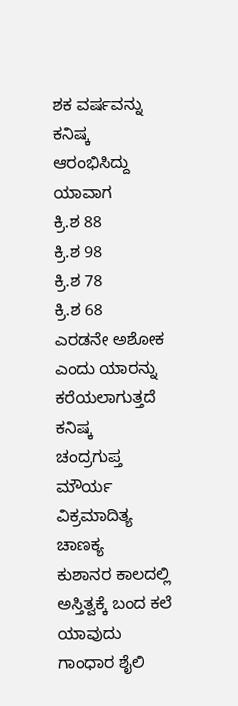ಶಕ ವರ್ಷವನ್ನು ಕನಿಷ್ಕ ಆರಂಭಿಸಿದ್ದು ಯಾವಾಗ
ಕ್ರಿ.ಶ 88
ಕ್ರಿ.ಶ 98
ಕ್ರಿ.ಶ 78
ಕ್ರಿ.ಶ 68
ಎರಡನೇ ಅಶೋಕ ಎಂದು ಯಾರನ್ನು ಕರೆಯಲಾಗುತ್ತದೆ
ಕನಿಷ್ಕ
ಚಂದ್ರಗುಪ್ತ ಮೌರ್ಯ
ವಿಕ್ರಮಾದಿತ್ಯ
ಚಾಣಕ್ಯ
ಕುಶಾನರ ಕಾಲದಲ್ಲಿ ಅಸ್ತಿತ್ವಕ್ಕೆ ಬಂದ ಕಲೆ ಯಾವುದು
ಗಾಂಧಾರ ಶೈಲಿ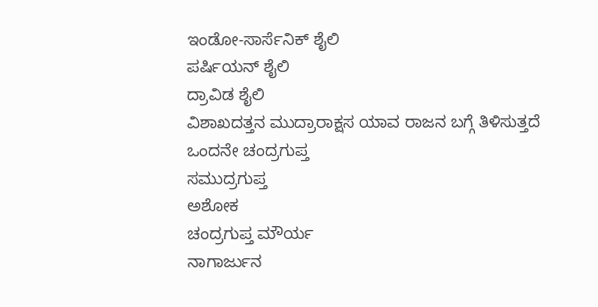ಇಂಡೋ-ಸಾರ್ಸೆನಿಕ್ ಶೈಲಿ
ಪರ್ಷಿಯನ್ ಶೈಲಿ
ದ್ರಾವಿಡ ಶೈಲಿ
ವಿಶಾಖದತ್ತನ ಮುದ್ರಾರಾಕ್ಷಸ ಯಾವ ರಾಜನ ಬಗ್ಗೆ ತಿಳಿಸುತ್ತದೆ
ಒಂದನೇ ಚಂದ್ರಗುಪ್ತ
ಸಮುದ್ರಗುಪ್ತ
ಅಶೋಕ
ಚಂದ್ರಗುಪ್ತ ಮೌರ್ಯ
ನಾಗಾರ್ಜುನ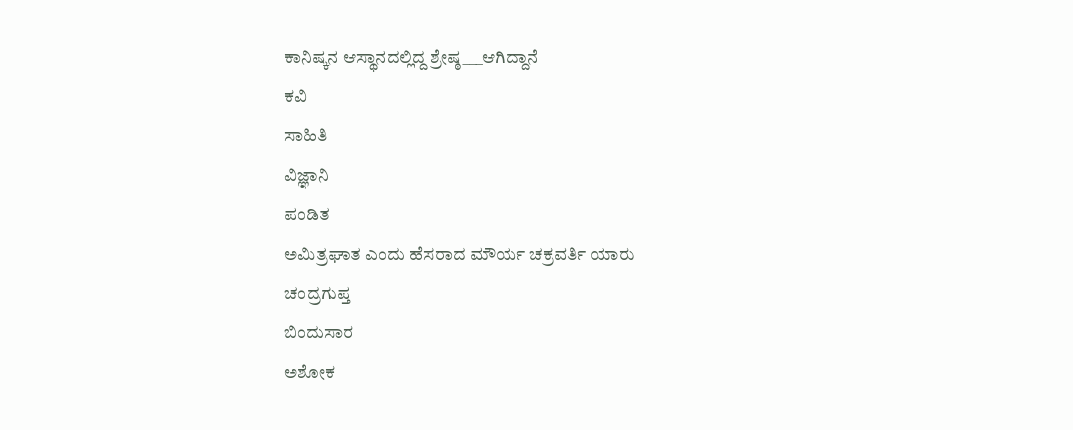ಕಾನಿಷ್ಕನ ಆಸ್ಥಾನದಲ್ಲಿದ್ದ ಶ್ರೇಷ್ಠ___ಆಗಿದ್ದಾನೆ
ಕವಿ
ಸಾಹಿತಿ
ವಿಜ್ಞಾನಿ
ಪಂಡಿತ
ಅಮಿತ್ರಘಾತ ಎಂದು ಹೆಸರಾದ ಮೌರ್ಯ ಚಕ್ರವರ್ತಿ ಯಾರು
ಚಂದ್ರಗುಪ್ತ
ಬಿಂದುಸಾರ
ಅಶೋಕ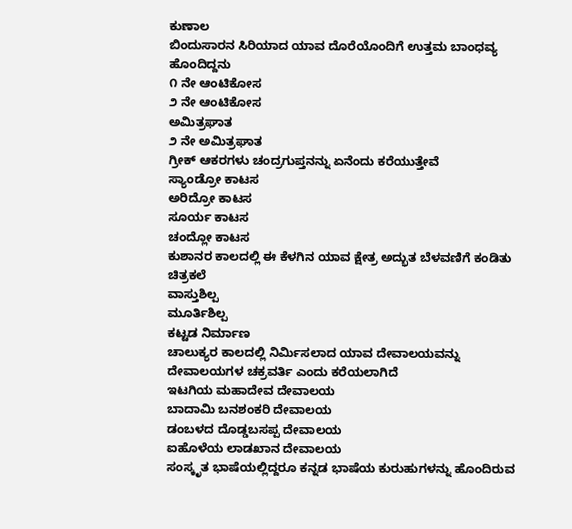ಕುಣಾಲ
ಬಿಂದುಸಾರನ ಸಿರಿಯಾದ ಯಾವ ದೊರೆಯೊಂದಿಗೆ ಉತ್ತಮ ಬಾಂಧವ್ಯ ಹೊಂದಿದ್ದನು
೧ ನೇ ಆಂಟಿಕೋಸ
೨ ನೇ ಆಂಟಿಕೋಸ
ಅಮಿತ್ರಘಾತ
೨ ನೇ ಅಮಿತ್ರಘಾತ
ಗ್ರೀಕ್ ಆಕರಗಳು ಚಂದ್ರಗುಪ್ತನನ್ನು ಏನೆಂದು ಕರೆಯುತ್ತೇವೆ
ಸ್ಯಾಂಡ್ರೋ ಕಾಟಸ
ಅರಿದ್ರೋ ಕಾಟಸ
ಸೂರ್ಯ ಕಾಟಸ
ಚಂದ್ಲೋ ಕಾಟಸ
ಕುಶಾನರ ಕಾಲದಲ್ಲಿ ಈ ಕೆಳಗಿನ ಯಾವ ಕ್ಷೇತ್ರ ಅದ್ಭುತ ಬೆಳವಣಿಗೆ ಕಂಡಿತು
ಚಿತ್ರಕಲೆ
ವಾಸ್ತುಶಿಲ್ಪ
ಮೂರ್ತಿಶಿಲ್ಪ
ಕಟ್ಟಡ ನಿರ್ಮಾಣ
ಚಾಲುಕ್ಯರ ಕಾಲದಲ್ಲಿ ನಿರ್ಮಿಸಲಾದ ಯಾವ ದೇವಾಲಯವನ್ನು ದೇವಾಲಯಗಳ ಚಕ್ರವರ್ತಿ ಎಂದು ಕರೆಯಲಾಗಿದೆ
ಇಟಗಿಯ ಮಹಾದೇವ ದೇವಾಲಯ
ಬಾದಾಮಿ ಬನಶಂಕರಿ ದೇವಾಲಯ
ಡಂಬಳದ ದೊಡ್ಡಬಸಪ್ಪ ದೇವಾಲಯ
ಐಹೊಳೆಯ ಲಾಡಖಾನ ದೇವಾಲಯ
ಸಂಸ್ಕೃತ ಭಾಷೆಯಲ್ಲಿದ್ದರೂ ಕನ್ನಡ ಭಾಷೆಯ ಕುರುಹುಗಳನ್ನು ಹೊಂದಿರುವ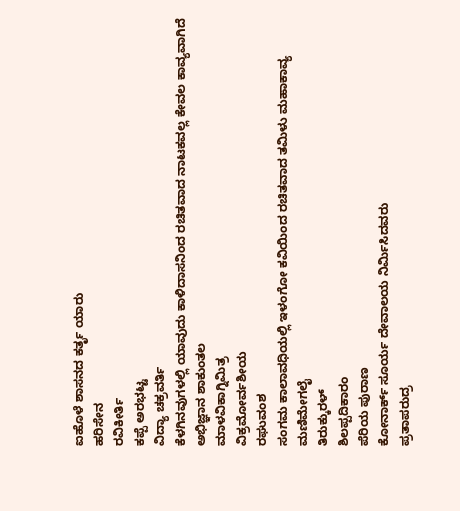ಐಹೊಳೆ ಶಾಸನದ ಕರ್ತೃ ಯಾರು
ಹರಿಸೇನ
ರವಿಕೀರ್ತಿ
ಕಪ್ಪೆ ಅರಭಟ್ಟ
ವಿದ್ಯಾ ಚಕ್ರವರ್ತಿ
ಕೆಳಗಿನವುಗಳಲ್ಲಿ ಯಾವುದು ಕಾಳಿದಾಸನಿಂದ ರಚಿತವಾದ ನಾಟಕವಲ್ಲ ಕೇವಲ ಕಾವ್ಯವಾಗಿದೆ
ಅಭಿಜ್ಞಾನ ಶಾಕುಂತಲ
ಮಾಳವಿಕಾಗ್ನಿಮಿತ್ರ
ವಿಕ್ರಮೋರ್ವಶೀಯ
ರಘುವಂಶ
ಸಂಗಮ ಕಾಲಾವಧಿಯಲ್ಲಿ ಇಳಂಗೋ ಕವಿಯಿಂದ ರಚಿತವಾದ ತಮಿಳು ಮಹಾಕಾವ್ಯ
ಮಣಿಮೇಗಲೈ
ತಿರುಕ್ಕುರಳ್
ಶಿಲಪ್ಪದಿಕಾರಂ
ಪೆರಿಯ ಪುರಾಣ
ಕೋನಾರ್ಕ್ ಸೂರ್ಯ ದೇವಾಲಯ ನಿರ್ಮಿಸಿದವರು
ಪ್ರತಾಪರುದ್ರ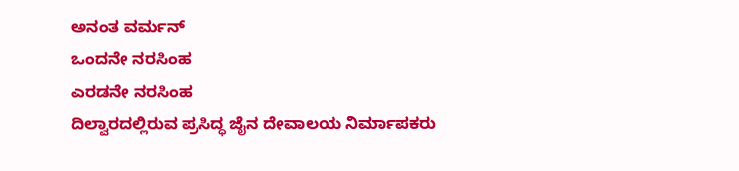ಅನಂತ ವರ್ಮನ್
ಒಂದನೇ ನರಸಿಂಹ
ಎರಡನೇ ನರಸಿಂಹ
ದಿಲ್ವಾರದಲ್ಲಿರುವ ಪ್ರಸಿದ್ಧ ಜೈನ ದೇವಾಲಯ ನಿರ್ಮಾಪಕರು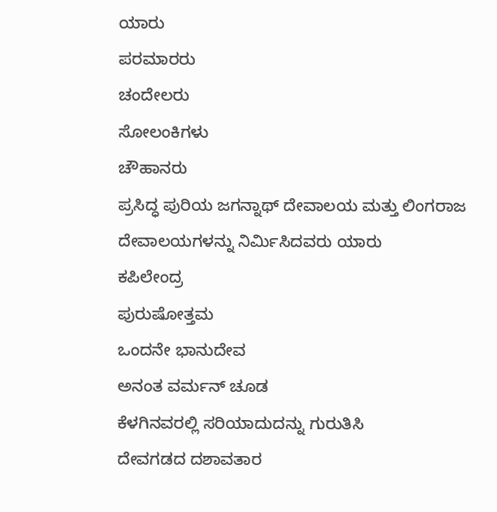ಯಾರು
ಪರಮಾರರು
ಚಂದೇಲರು
ಸೋಲಂಕಿಗಳು
ಚೌಹಾನರು
ಪ್ರಸಿದ್ಧ ಪುರಿಯ ಜಗನ್ನಾಥ್ ದೇವಾಲಯ ಮತ್ತು ಲಿಂಗರಾಜ ದೇವಾಲಯಗಳನ್ನು ನಿರ್ಮಿಸಿದವರು ಯಾರು
ಕಪಿಲೇಂದ್ರ
ಪುರುಷೋತ್ತಮ
ಒಂದನೇ ಭಾನುದೇವ
ಅನಂತ ವರ್ಮನ್ ಚೂಡ
ಕೆಳಗಿನವರಲ್ಲಿ ಸರಿಯಾದುದನ್ನು ಗುರುತಿಸಿ
ದೇವಗಡದ ದಶಾವತಾರ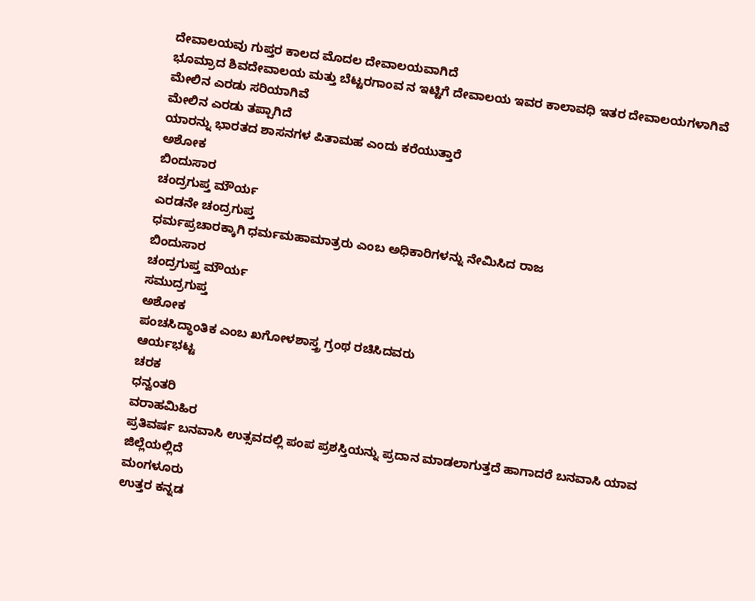ದೇವಾಲಯವು ಗುಪ್ತರ ಕಾಲದ ಮೊದಲ ದೇವಾಲಯವಾಗಿದೆ
ಭೂಮ್ರಾದ ಶಿವದೇವಾಲಯ ಮತ್ತು ಬೆಟ್ಟರಗಾಂವ ನ ಇಟ್ಟಿಗೆ ದೇವಾಲಯ ಇವರ ಕಾಲಾವಧಿ ಇತರ ದೇವಾಲಯಗಳಾಗಿವೆ
ಮೇಲಿನ ಎರಡು ಸರಿಯಾಗಿವೆ
ಮೇಲಿನ ಎರಡು ತಪ್ಪಾಗಿದೆ
ಯಾರನ್ನು ಭಾರತದ ಶಾಸನಗಳ ಪಿತಾಮಹ ಎಂದು ಕರೆಯುತ್ತಾರೆ
ಅಶೋಕ
ಬಿಂದುಸಾರ
ಚಂದ್ರಗುಪ್ತ ಮೌರ್ಯ
ಎರಡನೇ ಚಂದ್ರಗುಪ್ತ
ಧರ್ಮಪ್ರಚಾರಕ್ಕಾಗಿ ಧರ್ಮಮಹಾಮಾತ್ರರು ಎಂಬ ಅಧಿಕಾರಿಗಳನ್ನು ನೇಮಿಸಿದ ರಾಜ
ಬಿಂದುಸಾರ
ಚಂದ್ರಗುಪ್ತ ಮೌರ್ಯ
ಸಮುದ್ರಗುಪ್ತ
ಅಶೋಕ
ಪಂಚಸಿದ್ಧಾಂತಿಕ ಎಂಬ ಖಗೋಳಶಾಸ್ತ್ರ ಗ್ರಂಥ ರಚಿಸಿದವರು
ಆರ್ಯಭಟ್ಟ
ಚರಕ
ಧನ್ವಂತರಿ
ವರಾಹಮಿಹಿರ
ಪ್ರತಿವರ್ಷ ಬನವಾಸಿ ಉತ್ಸವದಲ್ಲಿ ಪಂಪ ಪ್ರಶಸ್ತಿಯನ್ನು ಪ್ರದಾನ ಮಾಡಲಾಗುತ್ತದೆ ಹಾಗಾದರೆ ಬನವಾಸಿ ಯಾವ ಜಿಲ್ಲೆಯಲ್ಲಿದೆ
ಮಂಗಳೂರು
ಉತ್ತರ ಕನ್ನಡ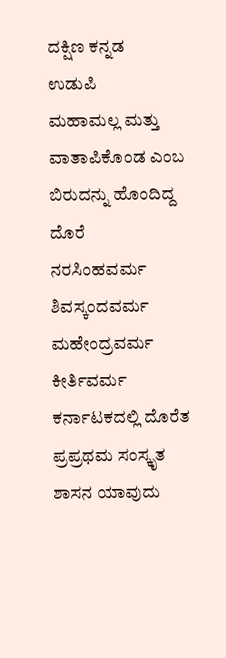ದಕ್ಷಿಣ ಕನ್ನಡ
ಉಡುಪಿ
ಮಹಾಮಲ್ಲ ಮತ್ತು ವಾತಾಪಿಕೊಂಡ ಎಂಬ ಬಿರುದನ್ನು ಹೊಂದಿದ್ದ ದೊರೆ
ನರಸಿಂಹವರ್ಮ
ಶಿವಸ್ಕಂದವರ್ಮ
ಮಹೇಂದ್ರವರ್ಮ
ಕೀರ್ತಿವರ್ಮ
ಕರ್ನಾಟಕದಲ್ಲಿ ದೊರೆತ ಪ್ರಪ್ರಥಮ ಸಂಸ್ಕೃತ ಶಾಸನ ಯಾವುದು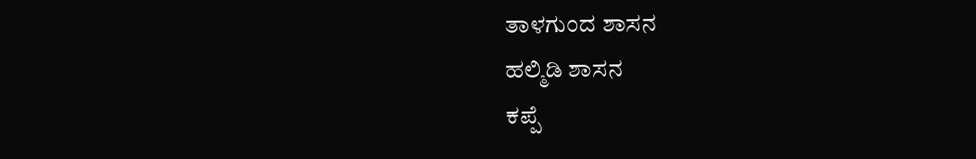ತಾಳಗುಂದ ಶಾಸನ
ಹಲ್ಮಿಡಿ ಶಾಸನ
ಕಪ್ಪೆ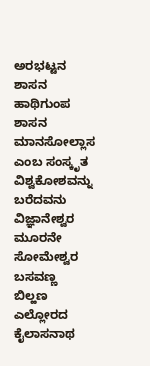ಅರಭಟ್ಟನ ಶಾಸನ
ಹಾಥಿಗುಂಪ ಶಾಸನ
ಮಾನಸೋಲ್ಲಾಸ ಎಂಬ ಸಂಸ್ಕೃತ ವಿಶ್ವಕೋಶವನ್ನು ಬರೆದವನು
ವಿಜ್ಞಾನೇಶ್ವರ
ಮೂರನೇ ಸೋಮೇಶ್ವರ
ಬಸವಣ್ಣ
ಬಿಲ್ಹಣ
ಎಲ್ಲೋರದ ಕೈಲಾಸನಾಥ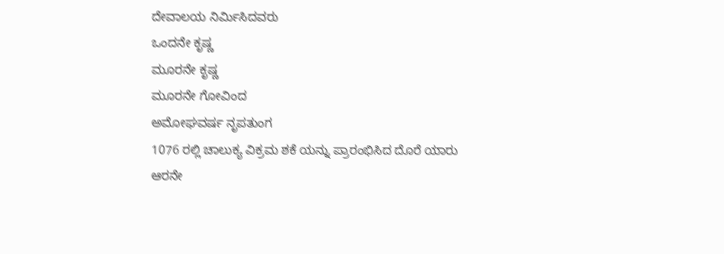ದೇವಾಲಯ ನಿರ್ಮಿಸಿದವರು
ಒಂದನೇ ಕೃಷ್ಣ
ಮೂರನೇ ಕೃಷ್ಣ
ಮೂರನೇ ಗೋವಿಂದ
ಅಮೋಘವರ್ಷ ನೃಪತುಂಗ
1076 ರಲ್ಲಿ ಚಾಲುಕ್ಯ ವಿಕ್ರಮ ಶಕೆ ಯನ್ನು ಪ್ರಾರಂಭಿಸಿದ ದೊರೆ ಯಾರು
ಆರನೇ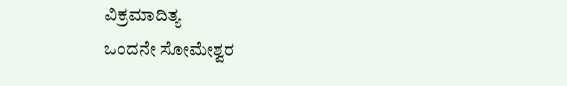ವಿಕ್ರಮಾದಿತ್ಯ
ಒಂದನೇ ಸೋಮೇಶ್ವರ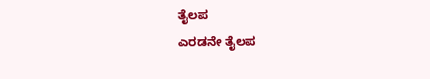ತೈಲಪ
ಎರಡನೇ ತೈಲಪ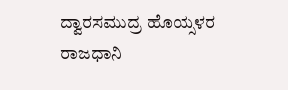ದ್ವಾರಸಮುದ್ರ ಹೊಯ್ಸಳರ ರಾಜಧಾನಿ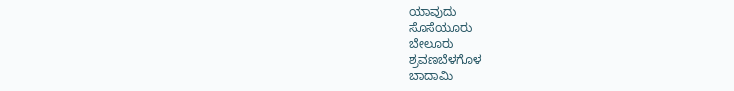ಯಾವುದು
ಸೊಸೆಯೂರು
ಬೇಲೂರು
ಶ್ರವಣಬೆಳಗೊಳ
ಬಾದಾಮಿ